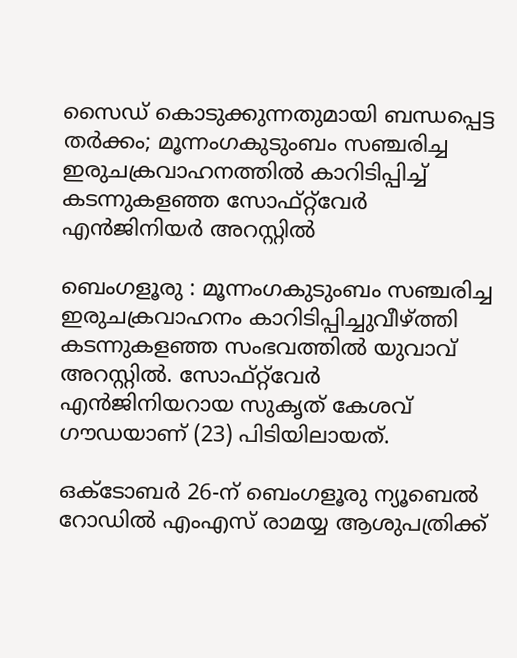സൈഡ് കൊടുക്കുന്നതുമായി ബന്ധപ്പെട്ട തര്‍ക്കം; മൂന്നംഗകുടുംബം സഞ്ചരിച്ച ഇരുചക്രവാഹനത്തിൽ കാറിടിപ്പിച്ച്‌ കടന്നുകളഞ്ഞ സോഫ്റ്റ്‌വേർ എൻജിനിയർ അറസ്റ്റിൽ

ബെംഗളൂരു : മൂന്നംഗകുടുംബം സഞ്ചരിച്ച ഇരുചക്രവാഹനം കാറിടിപ്പിച്ചുവീഴ്ത്തി കടന്നുകളഞ്ഞ സംഭവത്തിൽ യുവാവ് അറസ്റ്റിൽ. സോഫ്റ്റ്‌വേർ എൻജിനിയറായ സുകൃത് കേശവ് ഗൗഡയാണ് (23) പിടിയിലായത്.

ഒക്ടോബർ 26-ന് ബെംഗളൂരു ന്യൂബെൽ റോഡിൽ എംഎസ് രാമയ്യ ആശുപത്രിക്ക്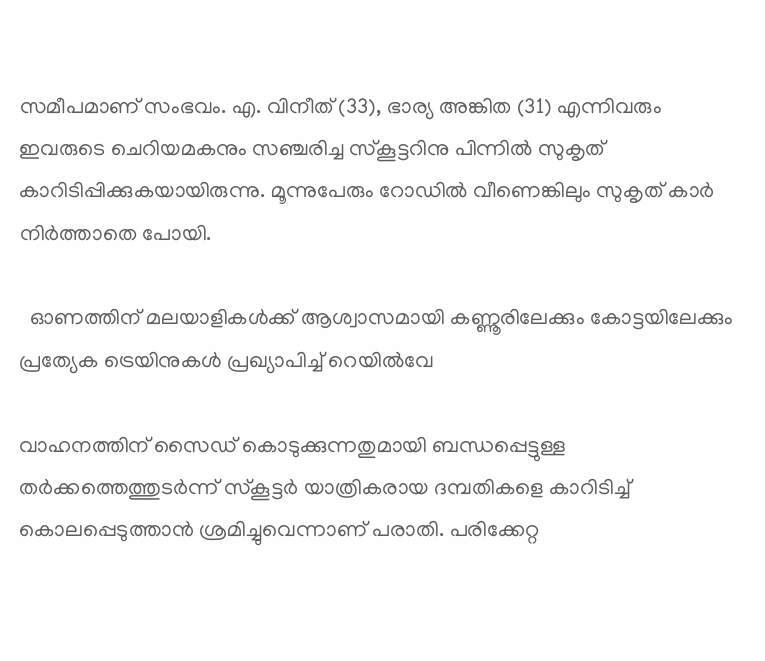സമീപമാണ് സംഭവം. എ. വിനീത് (33), ഭാര്യ അങ്കിത (31) എന്നിവരും ഇവരുടെ ചെറിയമകനും സഞ്ചരിച്ച സ്കൂട്ടറിനു പിന്നിൽ സുകൃത് കാറിടിപ്പിക്കുകയായിരുന്നു. മൂന്നുപേരും റോഡിൽ വീണെങ്കിലും സുകൃത് കാർ നിർത്താതെ പോയി.

  ഓണത്തിന് മലയാളികൾക്ക് ആശ്വാസമായി കണ്ണൂരിലേക്കും കോട്ടയിലേക്കും പ്രത്യേക ട്രെയിനുകൾ പ്രഖ്യാപിച്ച് റെയിൽവേ

വാഹനത്തിന് സൈഡ് കൊടുക്കുന്നതുമായി ബന്ധപ്പെട്ടുള്ള തർക്കത്തെത്തുടർന്ന് സ്കൂട്ടർ യാത്രികരായ ദമ്പതികളെ കാറിടിച്ച്‌ കൊലപ്പെടുത്താൻ ശ്രമിച്ചുവെന്നാണ് പരാതി. പരിക്കേറ്റ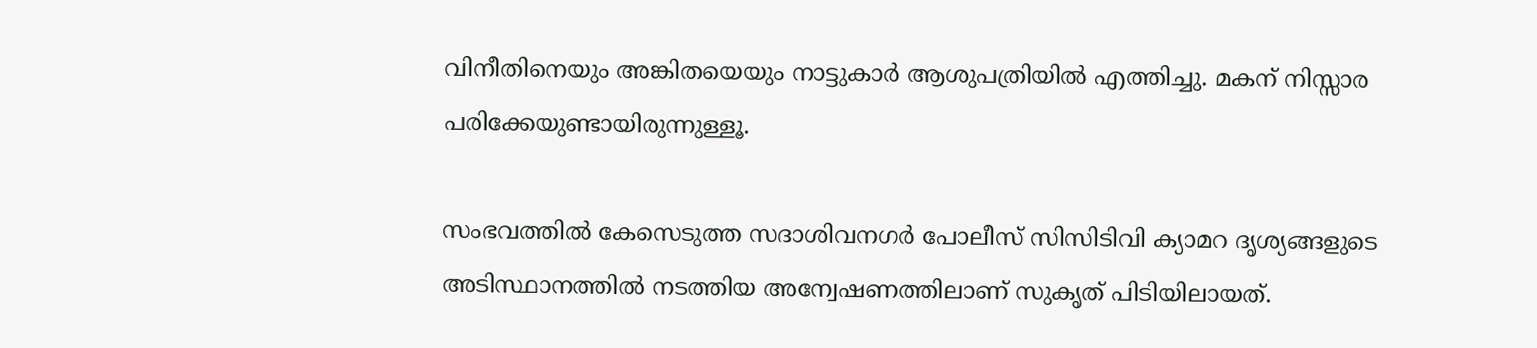വിനീതിനെയും അങ്കിതയെയും നാട്ടുകാർ ആശുപത്രിയിൽ എത്തിച്ചു. മകന് നിസ്സാര പരിക്കേയുണ്ടായിരുന്നുള്ളൂ.

സംഭവത്തിൽ കേസെടുത്ത സദാശിവനഗർ പോലീസ് സിസിടിവി ക്യാമറ ദൃശ്യങ്ങളുടെ അടിസ്ഥാനത്തിൽ നടത്തിയ അന്വേഷണത്തിലാണ് സുകൃത് പിടിയിലായത്.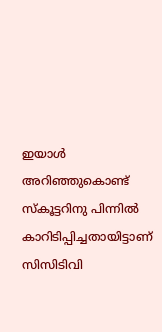ഇയാൾ അറിഞ്ഞുകൊണ്ട് സ്കൂട്ടറിനു പിന്നിൽ കാറിടിപ്പിച്ചതായിട്ടാണ് സിസിടിവി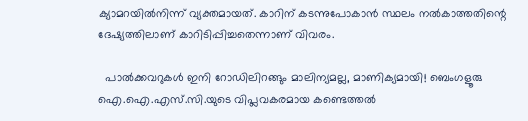ക്യാമറയിൽനിന്ന് വ്യക്തമായത്. കാറിന് കടന്നുപോകാൻ സ്ഥലം നൽകാത്തതിന്റെ ദേഷ്യത്തിലാണ് കാറിടിപ്പിച്ചതെന്നാണ് വിവരം.

  പാൽക്കവറുകൾ ഇനി റോഡിലിറങ്ങും മാലിന്യമല്ല, മാണിക്യമായി! ബെംഗളൂരു ഐ.ഐ.എസ്.സി.യുടെ വിപ്ലവകരമായ കണ്ടെത്തൽ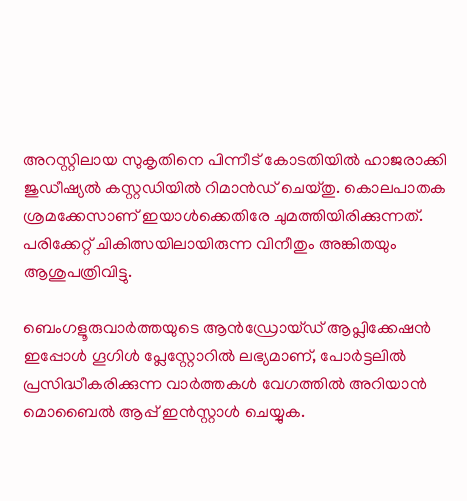അറസ്റ്റിലായ സുകൃതിനെ പിന്നീട് കോടതിയിൽ ഹാജരാക്കി ജുഡീഷ്യൽ കസ്റ്റഡിയിൽ റിമാൻഡ് ചെയ്തു. കൊലപാതക ശ്രമക്കേസാണ് ഇയാൾക്കെതിരേ ചുമത്തിയിരിക്കുന്നത്. പരിക്കേറ്റ് ചികിത്സയിലായിരുന്ന വിനീതും അങ്കിതയും ആശുപത്രിവിട്ടു.

ബെംഗളൂരുവാർത്തയുടെ ആൻഡ്രോയ്ഡ് ആപ്ലിക്കേഷൻ ഇപ്പോൾ ഗൂഗിൾ പ്ലേസ്റ്റോറിൽ ലഭ്യമാണ്, പോർട്ടലിൽ പ്രസിദ്ധീകരിക്കുന്ന വാർത്തകൾ വേഗത്തിൽ അറിയാൻ മൊബൈൽ ആപ്പ് ഇൻസ്റ്റാൾ ചെയ്യുക.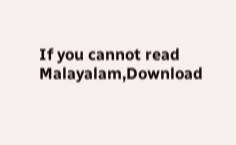If you cannot read Malayalam,Download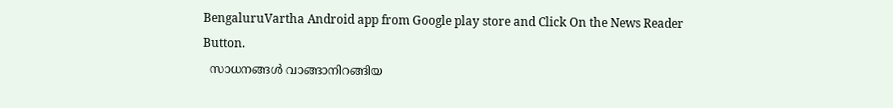BengaluruVartha Android app from Google play store and Click On the News Reader Button.
  സാധനങ്ങൾ വാങ്ങാനിറങ്ങിയ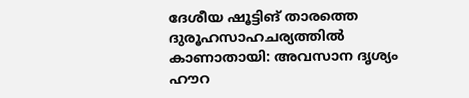ദേശീയ ഷൂട്ടിങ് താരത്തെ ദുരൂഹസാഹചര്യത്തിൽ കാണാതായി: അവസാന ദൃശ്യം ഹൗറ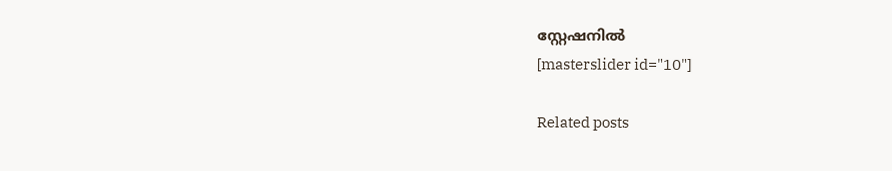സ്റ്റേഷനിൽ
[masterslider id="10"]

Related posts